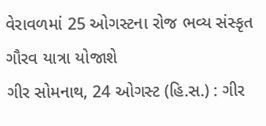વેરાવળમાં 25 ઓગસ્ટના રોજ ભવ્ય સંસ્કૃત ગૌરવ યાત્રા યોજાશે
ગીર સોમનાથ, 24 ઓગસ્ટ (હિ.સ.) : ગીર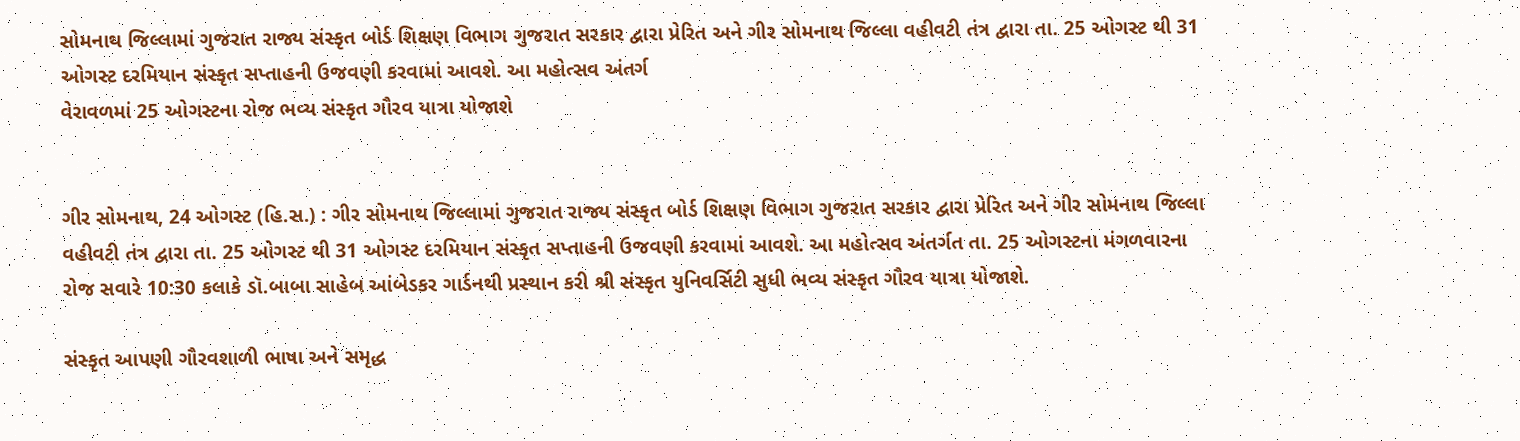સોમનાથ જિલ્લામાં ગુજરાત રાજ્ય સંસ્કૃત બોર્ડ શિક્ષણ વિભાગ ગુજરાત સરકાર દ્વારા પ્રેરિત અને ગીર સોમનાથ જિલ્લા વહીવટી તંત્ર દ્વારા તા. 25 ઓગસ્ટ થી 31 ઓગસ્ટ દરમિયાન સંસ્કૃત સપ્તાહની ઉજવણી કરવામાં આવશે. આ મહોત્સવ અંતર્ગ
વેરાવળમાં 25 ઓગસ્ટના રોજ ભવ્ય સંસ્કૃત ગૌરવ યાત્રા યોજાશે


ગીર સોમનાથ, 24 ઓગસ્ટ (હિ.સ.) : ગીર સોમનાથ જિલ્લામાં ગુજરાત રાજ્ય સંસ્કૃત બોર્ડ શિક્ષણ વિભાગ ગુજરાત સરકાર દ્વારા પ્રેરિત અને ગીર સોમનાથ જિલ્લા વહીવટી તંત્ર દ્વારા તા. 25 ઓગસ્ટ થી 31 ઓગસ્ટ દરમિયાન સંસ્કૃત સપ્તાહની ઉજવણી કરવામાં આવશે. આ મહોત્સવ અંતર્ગત તા. 25 ઓગસ્ટના મંગળવારના રોજ સવારે 10:30 કલાકે ડૉ.બાબા સાહેબ આંબેડકર ગાર્ડનથી પ્રસ્થાન કરી શ્રી સંસ્કૃત યુનિવર્સિટી સુધી ભવ્ય સંસ્કૃત ગૌરવ યાત્રા યોજાશે.

સંસ્કૃત આપણી ગૌરવશાળી ભાષા અને સમૃદ્ધ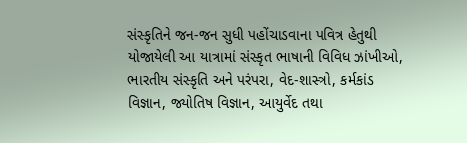સંસ્કૃતિને જન-જન સુધી પહોંચાડવાના પવિત્ર હેતુથી યોજાયેલી આ યાત્રામાં સંસ્કૃત ભાષાની વિવિધ ઝાંખીઓ, ભારતીય સંસ્કૃતિ અને પરંપરા, વેદ-શાસ્ત્રો, કર્મકાંડ વિજ્ઞાન, જ્યોતિષ વિજ્ઞાન, આયુર્વેદ તથા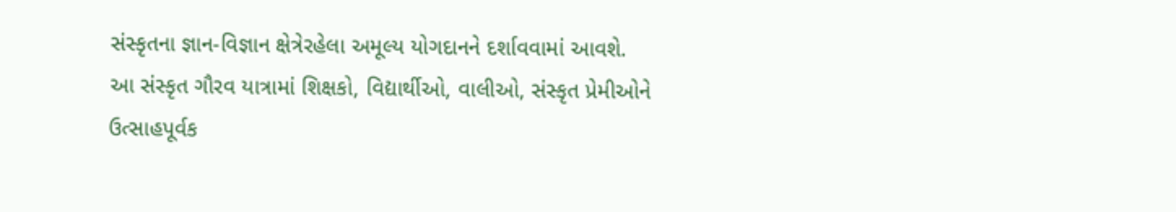સંસ્કૃતના જ્ઞાન-વિજ્ઞાન ક્ષેત્રેરહેલા અમૂલ્ય યોગદાનને દર્શાવવામાં આવશે. આ સંસ્કૃત ગૌરવ યાત્રામાં શિક્ષકો, વિદ્યાર્થીઓ, વાલીઓ, સંસ્કૃત પ્રેમીઓને ઉત્સાહપૂર્વક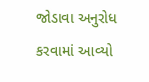જોડાવા અનુરોધ કરવામાં આવ્યો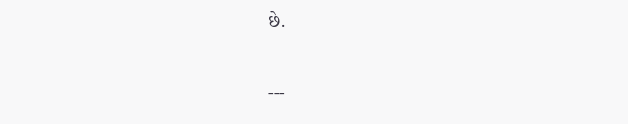છે.

---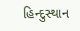હિન્દુસ્થાન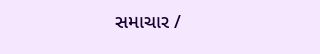સમાચાર /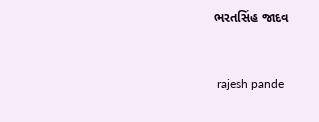ભરતસિંહ જાદવ


 rajesh pande